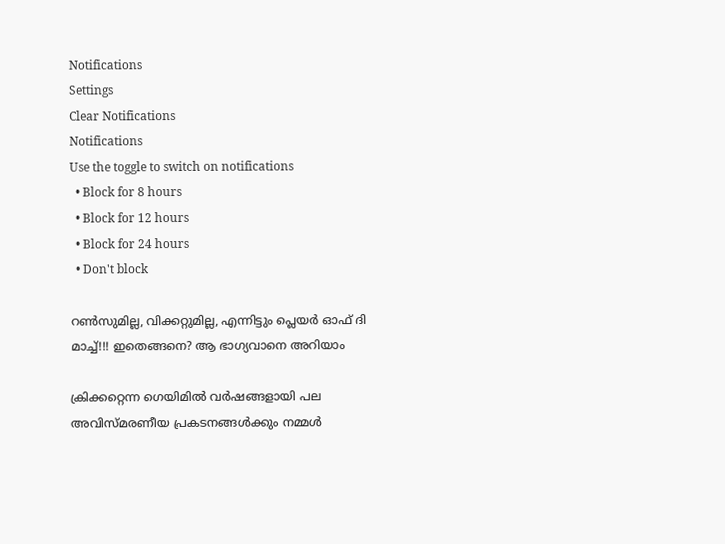Notifications
Settings
Clear Notifications
Notifications
Use the toggle to switch on notifications
  • Block for 8 hours
  • Block for 12 hours
  • Block for 24 hours
  • Don't block

റണ്‍സുമില്ല, വിക്കറ്റുമില്ല, എന്നിട്ടും പ്ലെയര്‍ ഓഫ് ദി മാച്ച്!!! ഇതെങ്ങനെ? ആ ഭാഗ്യവാനെ അറിയാം

ക്രിക്കറ്റെന്ന ഗെയിമില്‍ വര്‍ഷങ്ങളായി പല അവിസ്മരണീയ പ്രകടനങ്ങള്‍ക്കും നമ്മള്‍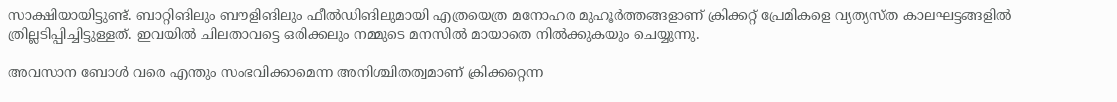സാക്ഷിയായിട്ടുണ്ട്. ബാറ്റിങിലും ബൗളിങിലും ഫീല്‍ഡിങിലുമായി എത്രയെത്ര മനോഹര മുഹൂര്‍ത്തങ്ങളാണ് ക്രിക്കറ്റ് പ്രേമികളെ വ്യത്യസ്ത കാലഘട്ടങ്ങളില്‍ ത്രില്ലടിപ്പിച്ചിട്ടുള്ളത്. ഇവയില്‍ ചിലതാവട്ടെ ഒരിക്കലും നമ്മുടെ മനസില്‍ മായാതെ നില്‍ക്കുകയും ചെയ്യുന്നു.

അവസാന ബോള്‍ വരെ എന്തും സംഭവിക്കാമെന്ന അനിശ്ചിതത്വമാണ് ക്രിക്കറ്റെന്ന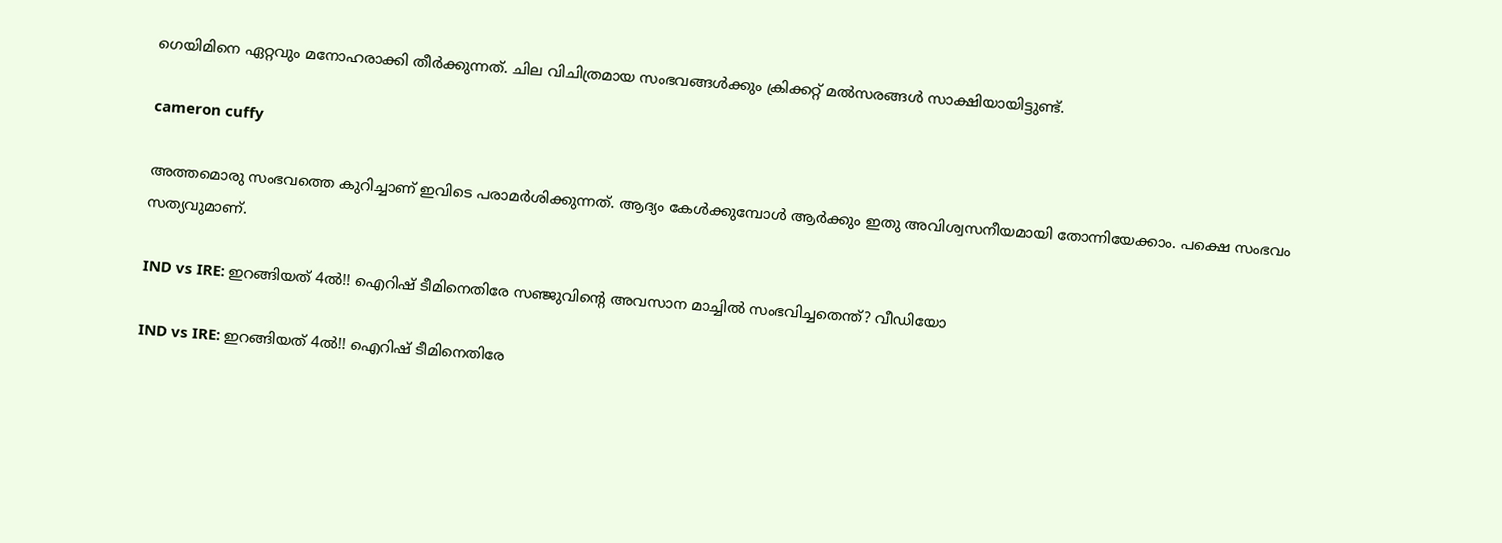ഗെയിമിനെ ഏറ്റവും മനോഹരാക്കി തീര്‍ക്കുന്നത്. ചില വിചിത്രമായ സംഭവങ്ങള്‍ക്കും ക്രിക്കറ്റ് മല്‍സരങ്ങള്‍ സാക്ഷിയായിട്ടുണ്ട്.

cameron cuffy

അത്തമൊരു സംഭവത്തെ കുറിച്ചാണ് ഇവിടെ പരാമര്‍ശിക്കുന്നത്. ആദ്യം കേള്‍ക്കുമ്പോള്‍ ആര്‍ക്കും ഇതു അവിശ്വസനീയമായി തോന്നിയേക്കാം. പക്ഷെ സംഭവം സത്യവുമാണ്.

IND vs IRE: ഇറങ്ങിയത് 4ല്‍!! ഐറിഷ് ടീമിനെതിരേ സഞ്ജുവിന്റെ അവസാന മാച്ചില്‍ സംഭവിച്ചതെന്ത്? വീഡിയോ

IND vs IRE: ഇറങ്ങിയത് 4ല്‍!! ഐറിഷ് ടീമിനെതിരേ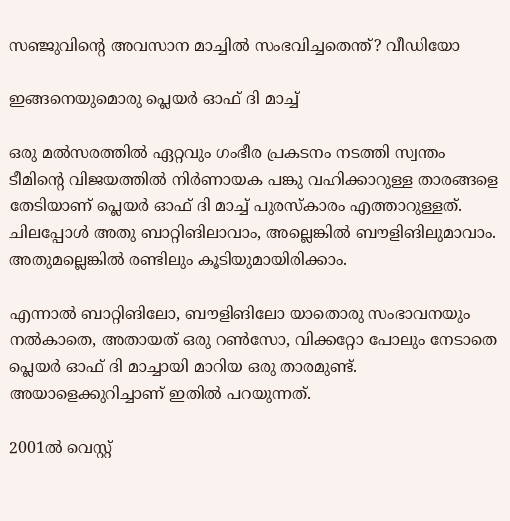സഞ്ജുവിന്റെ അവസാന മാച്ചില്‍ സംഭവിച്ചതെന്ത്? വീഡിയോ

ഇങ്ങനെയുമൊരു പ്ലെയര്‍ ഓഫ് ദി മാച്ച്

ഒരു മല്‍സരത്തില്‍ ഏറ്റവും ഗംഭീര പ്രകടനം നടത്തി സ്വന്തം ടീമിന്റെ വിജയത്തില്‍ നിര്‍ണായക പങ്കു വഹിക്കാറുള്ള താരങ്ങളെ തേടിയാണ് പ്ലെയര്‍ ഓഫ് ദി മാച്ച് പുരസ്‌കാരം എത്താറുള്ളത്. ചിലപ്പോള്‍ അതു ബാറ്റിങിലാവാം, അല്ലെങ്കില്‍ ബൗളിങിലുമാവാം. അതുമല്ലെങ്കില്‍ രണ്ടിലും കൂടിയുമായിരിക്കാം.

എന്നാല്‍ ബാറ്റിങിലോ, ബൗളിങിലോ യാതൊരു സംഭാവനയും നല്‍കാതെ, അതായത് ഒരു റണ്‍സോ, വിക്കറ്റോ പോലും നേടാതെ പ്ലെയര്‍ ഓഫ് ദി മാച്ചായി മാറിയ ഒരു താരമുണ്ട്. അയാളെക്കുറിച്ചാണ് ഇതില്‍ പറയുന്നത്.

2001ല്‍ വെസ്റ്റ്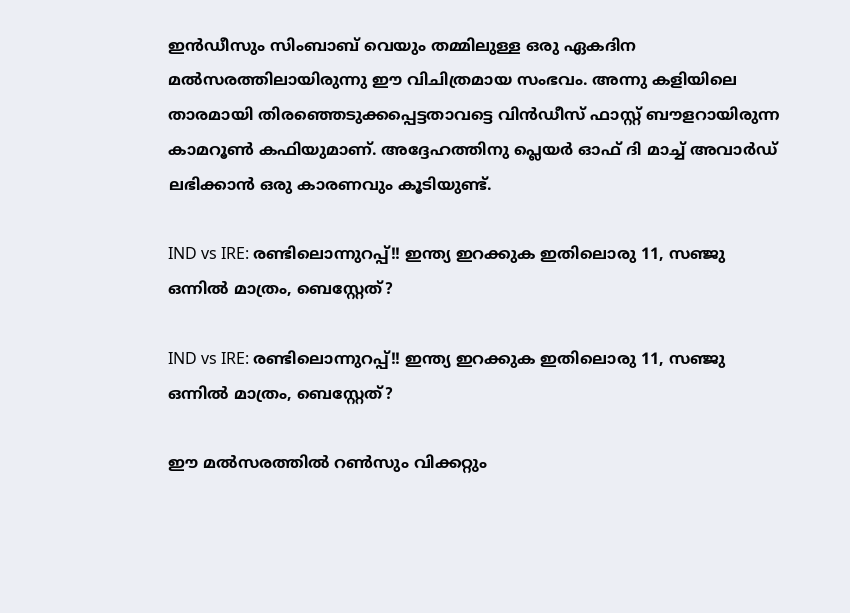ഇന്‍ഡീസും സിംബാബ് വെയും തമ്മിലുള്ള ഒരു ഏകദിന മല്‍സരത്തിലായിരുന്നു ഈ വിചിത്രമായ സംഭവം. അന്നു കളിയിലെ താരമായി തിരഞ്ഞെടുക്കപ്പെട്ടതാവട്ടെ വിന്‍ഡീസ് ഫാസ്റ്റ് ബൗളറായിരുന്ന കാമറൂണ്‍ കഫിയുമാണ്. അദ്ദേഹത്തിനു പ്ലെയര്‍ ഓഫ് ദി മാച്ച് അവാര്‍ഡ് ലഭിക്കാന്‍ ഒരു കാരണവും കൂടിയുണ്ട്.

IND vs IRE: രണ്ടിലൊന്നുറപ്പ്!! ഇന്ത്യ ഇറക്കുക ഇതിലൊരു 11, സഞ്ജു ഒന്നില്‍ മാത്രം, ബെസ്റ്റേത്?

IND vs IRE: രണ്ടിലൊന്നുറപ്പ്!! ഇന്ത്യ ഇറക്കുക ഇതിലൊരു 11, സഞ്ജു ഒന്നില്‍ മാത്രം, ബെസ്റ്റേത്?

ഈ മല്‍സരത്തില്‍ റണ്‍സും വിക്കറ്റും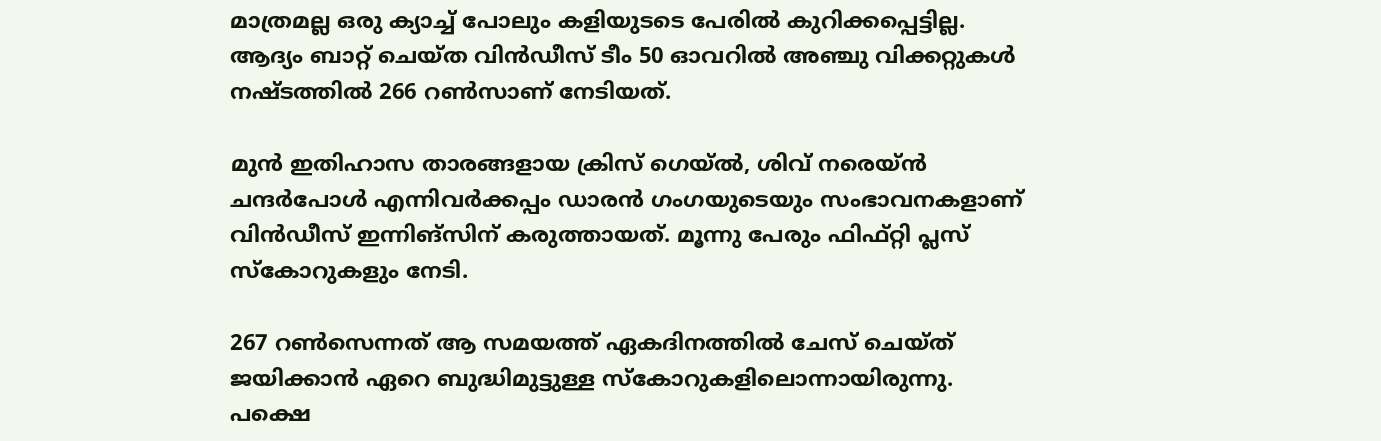മാത്രമല്ല ഒരു ക്യാച്ച് പോലും കളിയുടടെ പേരില്‍ കുറിക്കപ്പെട്ടില്ല. ആദ്യം ബാറ്റ് ചെയ്ത വിന്‍ഡീസ് ടീം 50 ഓവറില്‍ അഞ്ചു വിക്കറ്റുകള്‍ നഷ്ടത്തില്‍ 266 റണ്‍സാണ് നേടിയത്.

മുന്‍ ഇതിഹാസ താരങ്ങളായ ക്രിസ് ഗെയ്ല്‍, ശിവ് നരെയ്ന്‍ ചന്ദര്‍പോള്‍ എന്നിവര്‍ക്കപ്പം ഡാരന്‍ ഗംഗയുടെയും സംഭാവനകളാണ് വിന്‍ഡീസ് ഇന്നിങ്‌സിന് കരുത്തായത്. മൂന്നു പേരും ഫിഫ്റ്റി പ്ലസ് സ്‌കോറുകളും നേടി.

267 റണ്‍സെന്നത് ആ സമയത്ത് ഏകദിനത്തില്‍ ചേസ് ചെയ്ത് ജയിക്കാന്‍ ഏറെ ബുദ്ധിമുട്ടുള്ള സ്‌കോറുകളിലൊന്നായിരുന്നു. പക്ഷെ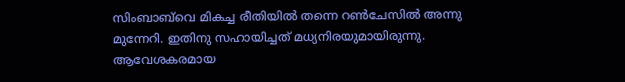സിംബാബ്‌വെ മികച്ച രീതിയില്‍ തന്നെ റണ്‍ചേസില്‍ അന്നു മുന്നേറി. ഇതിനു സഹായിച്ചത് മധ്യനിരയുമായിരുന്നു. ആവേശകരമായ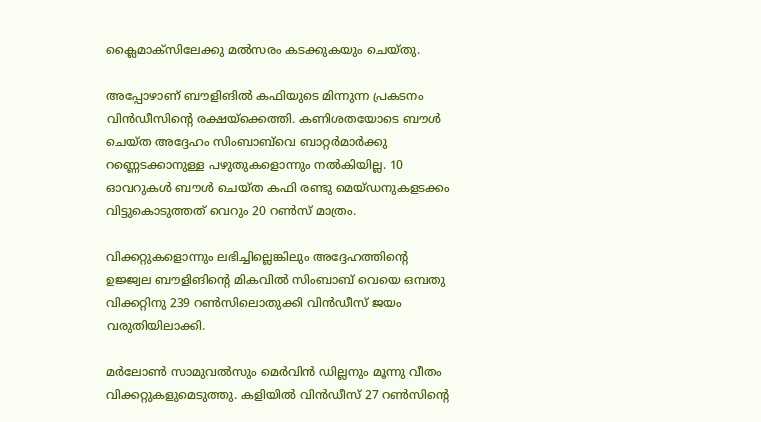ക്ലൈമാക്‌സിലേക്കു മല്‍സരം കടക്കുകയും ചെയ്തു.

അപ്പോഴാണ് ബൗളിങില്‍ കഫിയുടെ മിന്നുന്ന പ്രകടനം വിന്‍ഡീസിന്റെ രക്ഷയ്‌ക്കെത്തി. കണിശതയോടെ ബൗള്‍ ചെയ്ത അദ്ദേഹം സിംബാബ്‌വെ ബാറ്റര്‍മാര്‍ക്കു റണ്ണെടക്കാനുള്ള പഴുതുകളൊന്നും നല്‍കിയില്ല. 10 ഓവറുകള്‍ ബൗള്‍ ചെയ്ത കഫി രണ്ടു മെയ്ഡനുകളടക്കം വിട്ടുകൊടുത്തത് വെറും 20 റണ്‍സ് മാത്രം.

വിക്കറ്റുകളൊന്നും ലഭിച്ചില്ലെങ്കിലും അദ്ദേഹത്തിന്റെ ഉജ്ജ്വല ബൗളിങിന്റെ മികവില്‍ സിംബാബ് വെയെ ഒമ്പതു വിക്കറ്റിനു 239 റണ്‍സിലൊതുക്കി വിന്‍ഡീസ് ജയം വരുതിയിലാക്കി.

മര്‍ലോണ്‍ സാമുവല്‍സും മെര്‍വിന്‍ ഡില്ലനും മൂന്നു വീതം വിക്കറ്റുകളുമെടുത്തു. കളിയില്‍ വിന്‍ഡീസ് 27 റണ്‍സിന്റെ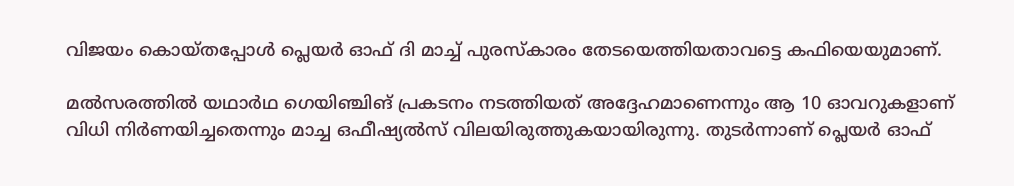വിജയം കൊയ്തപ്പോള്‍ പ്ലെയര്‍ ഓഫ് ദി മാച്ച് പുരസ്‌കാരം തേടയെത്തിയതാവട്ടെ കഫിയെയുമാണ്.

മല്‍സരത്തില്‍ യഥാര്‍ഥ ഗെയിഞ്ചിങ് പ്രകടനം നടത്തിയത് അദ്ദേഹമാണെന്നും ആ 10 ഓവറുകളാണ് വിധി നിര്‍ണയിച്ചതെന്നും മാച്ച ഒഫീഷ്യല്‍സ് വിലയിരുത്തുകയായിരുന്നു. തുടര്‍ന്നാണ് പ്ലെയര്‍ ഓഫ്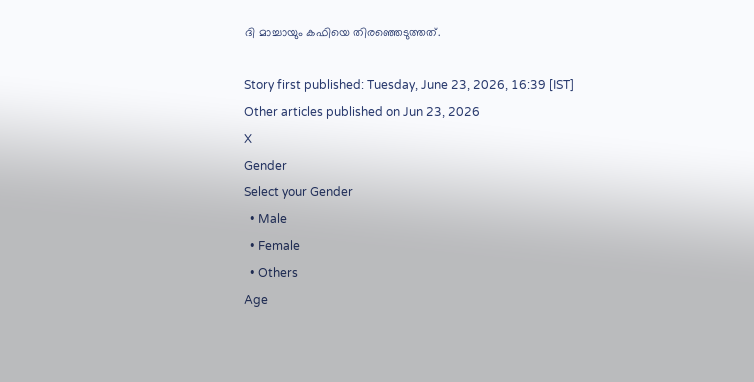ദി മാച്ചായും കഫിയെ തിരഞ്ഞെടുത്തത്.

Story first published: Tuesday, June 23, 2026, 16:39 [IST]
Other articles published on Jun 23, 2026
X
Gender
Select your Gender
  • Male
  • Female
  • Others
Age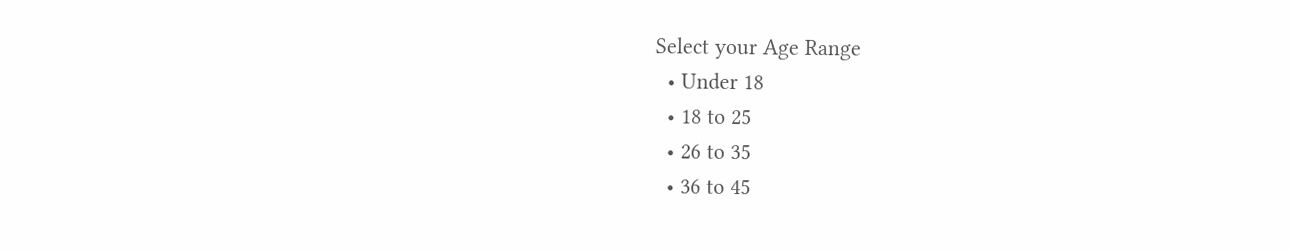Select your Age Range
  • Under 18
  • 18 to 25
  • 26 to 35
  • 36 to 45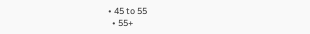• 45 to 55
  • 55+